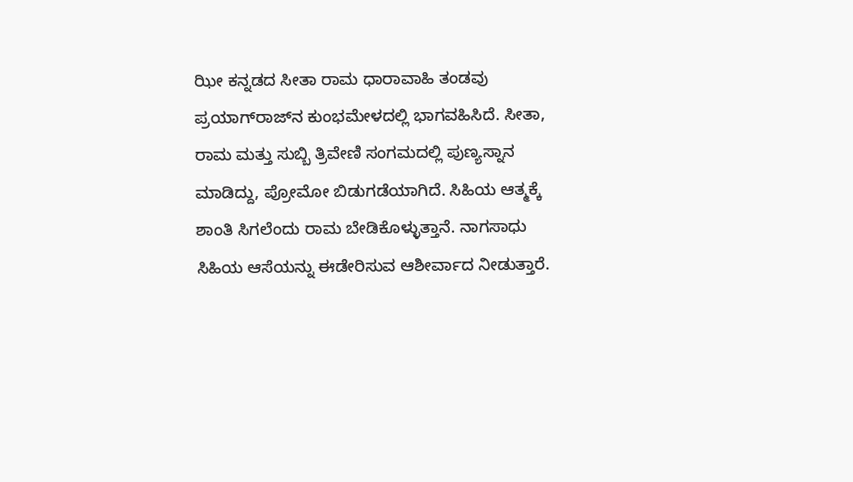ಝೀ ಕನ್ನಡದ ಸೀತಾ ರಾಮ ಧಾರಾವಾಹಿ ತಂಡವು ಪ್ರಯಾಗ್‌ರಾಜ್‌ನ ಕುಂಭಮೇಳದಲ್ಲಿ ಭಾಗವಹಿಸಿದೆ. ಸೀತಾ, ರಾಮ ಮತ್ತು ಸುಬ್ಬಿ ತ್ರಿವೇಣಿ ಸಂಗಮದಲ್ಲಿ ಪುಣ್ಯಸ್ನಾನ ಮಾಡಿದ್ದು, ಪ್ರೋಮೋ ಬಿಡುಗಡೆಯಾಗಿದೆ. ಸಿಹಿಯ ಆತ್ಮಕ್ಕೆ ಶಾಂತಿ ಸಿಗಲೆಂದು ರಾಮ ಬೇಡಿಕೊಳ್ಳುತ್ತಾನೆ. ನಾಗಸಾಧು ಸಿಹಿಯ ಆಸೆಯನ್ನು ಈಡೇರಿಸುವ ಆಶೀರ್ವಾದ ನೀಡುತ್ತಾರೆ.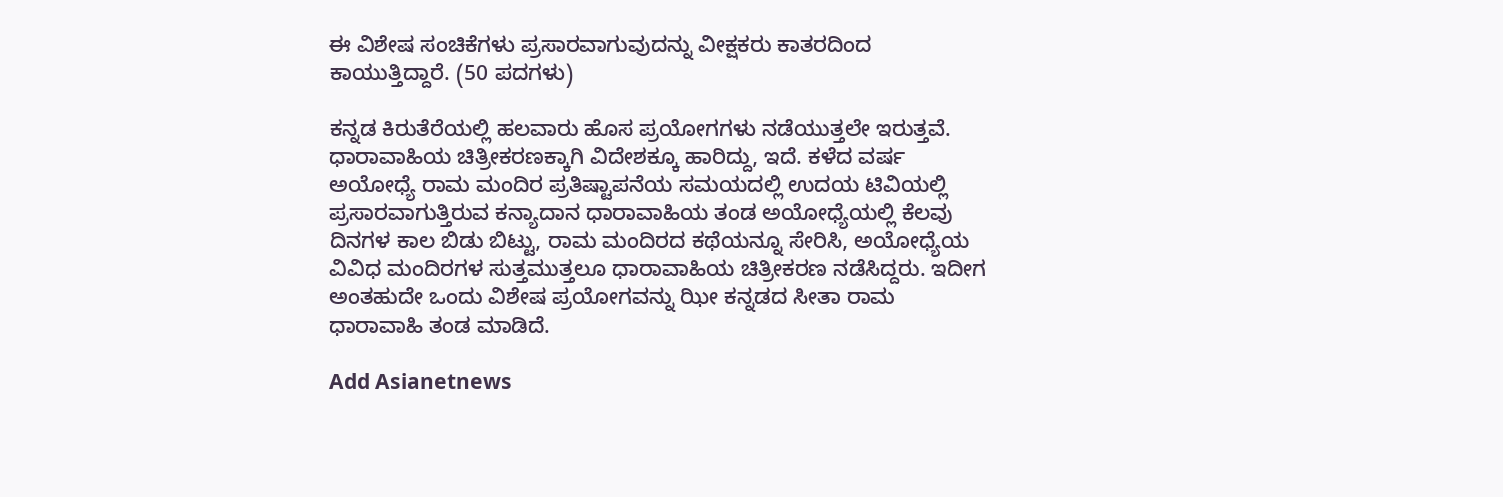ಈ ವಿಶೇಷ ಸಂಚಿಕೆಗಳು ಪ್ರಸಾರವಾಗುವುದನ್ನು ವೀಕ್ಷಕರು ಕಾತರದಿಂದ ಕಾಯುತ್ತಿದ್ದಾರೆ. (50 ಪದಗಳು)

ಕನ್ನಡ ಕಿರುತೆರೆಯಲ್ಲಿ ಹಲವಾರು ಹೊಸ ಪ್ರಯೋಗಗಳು ನಡೆಯುತ್ತಲೇ ಇರುತ್ತವೆ. ಧಾರಾವಾಹಿಯ ಚಿತ್ರೀಕರಣಕ್ಕಾಗಿ ವಿದೇಶಕ್ಕೂ ಹಾರಿದ್ದು, ಇದೆ. ಕಳೆದ ವರ್ಷ ಅಯೋಧ್ಯೆ ರಾಮ ಮಂದಿರ ಪ್ರತಿಷ್ಟಾಪನೆಯ ಸಮಯದಲ್ಲಿ ಉದಯ ಟಿವಿಯಲ್ಲಿ ಪ್ರಸಾರವಾಗುತ್ತಿರುವ ಕನ್ಯಾದಾನ ಧಾರಾವಾಹಿಯ ತಂಡ ಅಯೋಧ್ಯೆಯಲ್ಲಿ ಕೆಲವು ದಿನಗಳ ಕಾಲ ಬಿಡು ಬಿಟ್ಟು, ರಾಮ ಮಂದಿರದ ಕಥೆಯನ್ನೂ ಸೇರಿಸಿ, ಅಯೋಧ್ಯೆಯ ವಿವಿಧ ಮಂದಿರಗಳ ಸುತ್ತಮುತ್ತಲೂ ಧಾರಾವಾಹಿಯ ಚಿತ್ರೀಕರಣ ನಡೆಸಿದ್ದರು. ಇದೀಗ ಅಂತಹುದೇ ಒಂದು ವಿಶೇಷ ಪ್ರಯೋಗವನ್ನು ಝೀ ಕನ್ನಡದ ಸೀತಾ ರಾಮ ಧಾರಾವಾಹಿ ತಂಡ ಮಾಡಿದೆ.

Add Asianetnews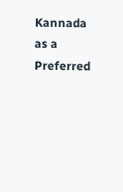Kannada as a Preferred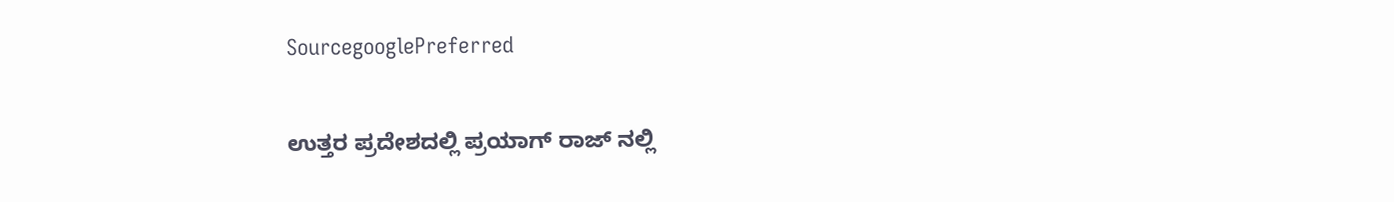SourcegooglePreferred

ಉತ್ತರ ಪ್ರದೇಶದಲ್ಲಿ ಪ್ರಯಾಗ್ ರಾಜ್ ನಲ್ಲಿ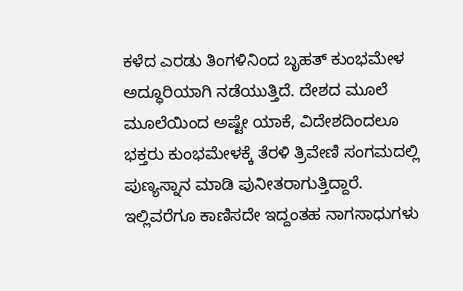ಕಳೆದ ಎರಡು ತಿಂಗಳಿನಿಂದ ಬೃಹತ್ ಕುಂಭಮೇಳ ಅದ್ಧೂರಿಯಾಗಿ ನಡೆಯುತ್ತಿದೆ. ದೇಶದ ಮೂಲೆ ಮೂಲೆಯಿಂದ ಅಷ್ಟೇ ಯಾಕೆ, ವಿದೇಶದಿಂದಲೂ ಭಕ್ತರು ಕುಂಭಮೇಳಕ್ಕೆ ತೆರಳಿ ತ್ರಿವೇಣಿ ಸಂಗಮದಲ್ಲಿ ಪುಣ್ಯಸ್ನಾನ ಮಾಡಿ ಪುನೀತರಾಗುತ್ತಿದ್ದಾರೆ. ಇಲ್ಲಿವರೆಗೂ ಕಾಣಿಸದೇ ಇದ್ದಂತಹ ನಾಗಸಾಧುಗಳು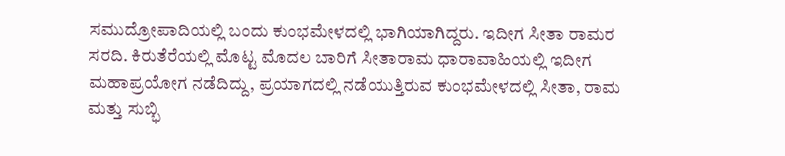ಸಮುದ್ರೋಪಾದಿಯಲ್ಲಿ ಬಂದು ಕುಂಭಮೇಳದಲ್ಲಿ ಭಾಗಿಯಾಗಿದ್ದರು. ಇದೀಗ ಸೀತಾ ರಾಮರ ಸರದಿ. ಕಿರುತೆರೆಯಲ್ಲಿ ಮೊಟ್ಟ ಮೊದಲ ಬಾರಿಗೆ ಸೀತಾರಾಮ ಧಾರಾವಾಹಿಯಲ್ಲಿ ಇದೀಗ ಮಹಾಪ್ರಯೋಗ ನಡೆದಿದ್ದು, ಪ್ರಯಾಗದಲ್ಲಿ ನಡೆಯುತ್ತಿರುವ ಕುಂಭಮೇಳದಲ್ಲಿ ಸೀತಾ, ರಾಮ ಮತ್ತು ಸುಬ್ಭಿ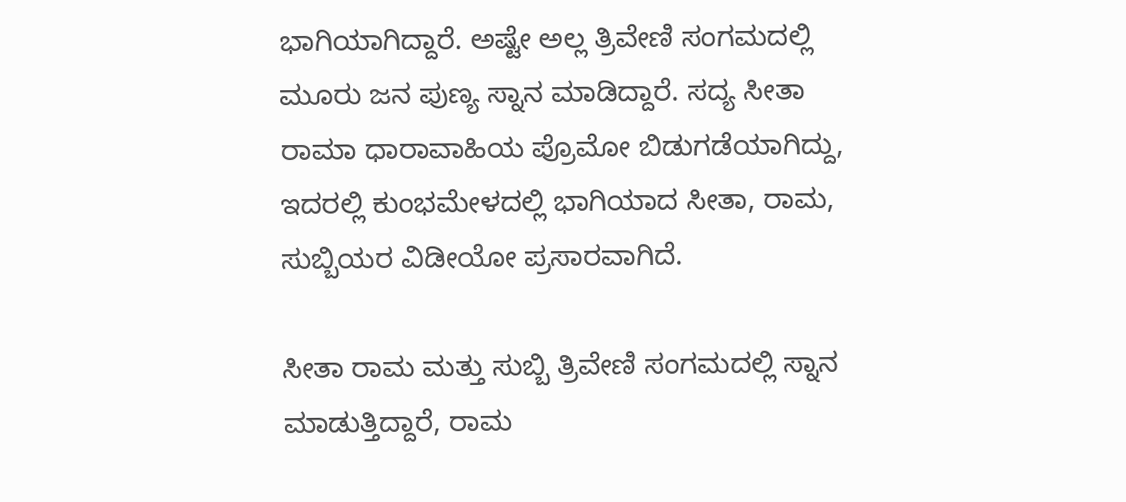ಭಾಗಿಯಾಗಿದ್ದಾರೆ. ಅಷ್ಟೇ ಅಲ್ಲ ತ್ರಿವೇಣಿ ಸಂಗಮದಲ್ಲಿ ಮೂರು ಜನ ಪುಣ್ಯ ಸ್ನಾನ ಮಾಡಿದ್ದಾರೆ. ಸದ್ಯ ಸೀತಾ ರಾಮಾ ಧಾರಾವಾಹಿಯ ಪ್ರೊಮೋ ಬಿಡುಗಡೆಯಾಗಿದ್ದು, ಇದರಲ್ಲಿ ಕುಂಭಮೇಳದಲ್ಲಿ ಭಾಗಿಯಾದ ಸೀತಾ, ರಾಮ, ಸುಬ್ಬಿಯರ ವಿಡೀಯೋ ಪ್ರಸಾರವಾಗಿದೆ.

ಸೀತಾ ರಾಮ ಮತ್ತು ಸುಬ್ಬಿ ತ್ರಿವೇಣಿ ಸಂಗಮದಲ್ಲಿ ಸ್ನಾನ ಮಾಡುತ್ತಿದ್ದಾರೆ, ರಾಮ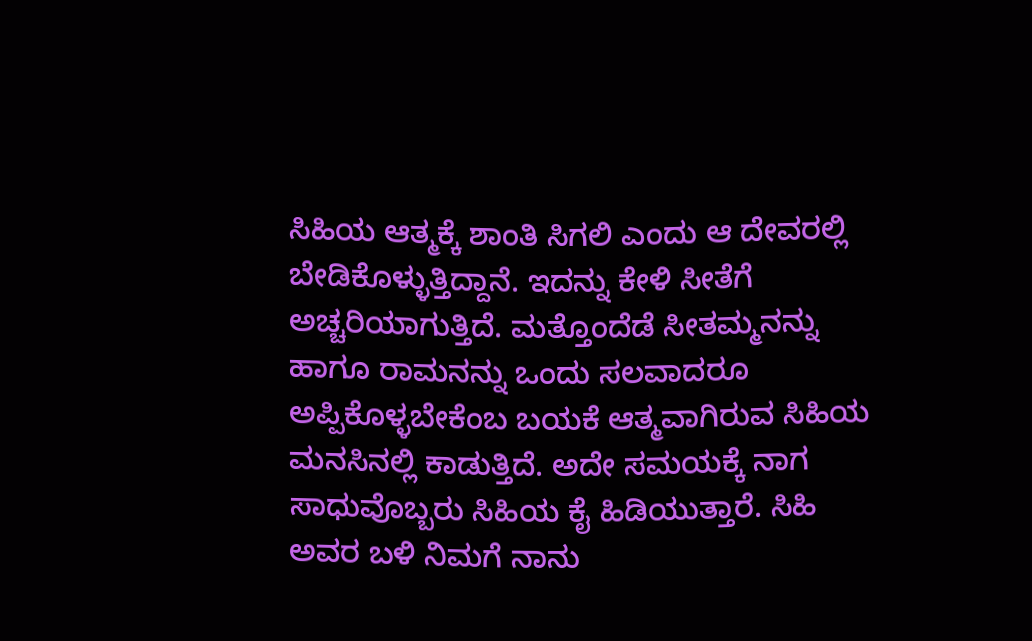ಸಿಹಿಯ ಆತ್ಮಕ್ಕೆ ಶಾಂತಿ ಸಿಗಲಿ ಎಂದು ಆ ದೇವರಲ್ಲಿ ಬೇಡಿಕೊಳ್ಳುತ್ತಿದ್ದಾನೆ. ಇದನ್ನು ಕೇಳಿ ಸೀತೆಗೆ ಅಚ್ಚರಿಯಾಗುತ್ತಿದೆ. ಮತ್ತೊಂದೆಡೆ ಸೀತಮ್ಮನನ್ನು ಹಾಗೂ ರಾಮನನ್ನು ಒಂದು ಸಲವಾದರೂ ಅಪ್ಪಿಕೊಳ್ಳಬೇಕೆಂಬ ಬಯಕೆ ಆತ್ಮವಾಗಿರುವ ಸಿಹಿಯ ಮನಸಿನಲ್ಲಿ ಕಾಡುತ್ತಿದೆ. ಅದೇ ಸಮಯಕ್ಕೆ ನಾಗ ಸಾಧುವೊಬ್ಬರು ಸಿಹಿಯ ಕೈ ಹಿಡಿಯುತ್ತಾರೆ. ಸಿಹಿ ಅವರ ಬಳಿ ನಿಮಗೆ ನಾನು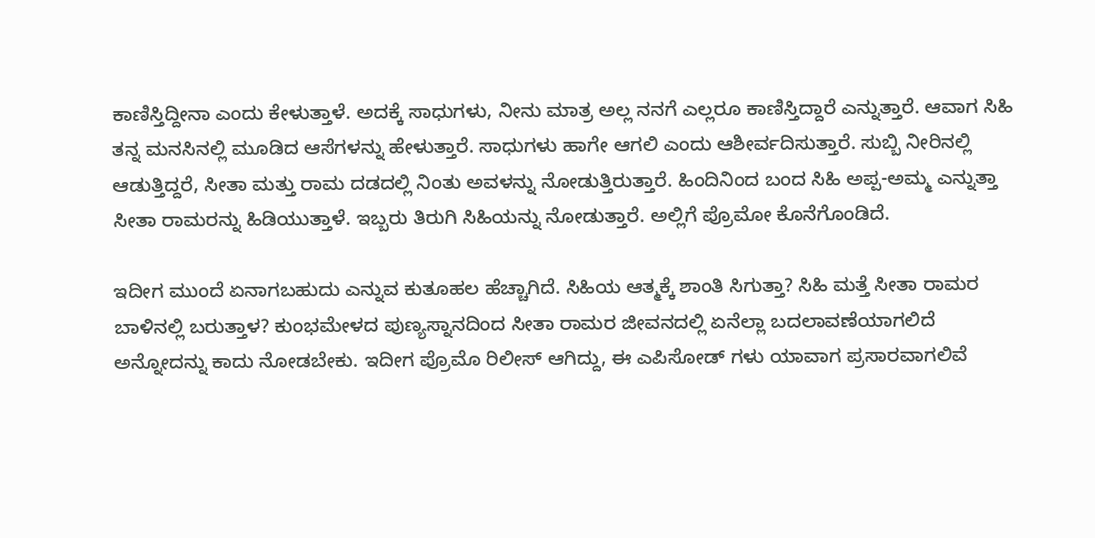ಕಾಣಿಸ್ತಿದ್ದೀನಾ ಎಂದು ಕೇಳುತ್ತಾಳೆ. ಅದಕ್ಕೆ ಸಾಧುಗಳು, ನೀನು ಮಾತ್ರ ಅಲ್ಲ ನನಗೆ ಎಲ್ಲರೂ ಕಾಣಿಸ್ತಿದ್ದಾರೆ ಎನ್ನುತ್ತಾರೆ. ಆವಾಗ ಸಿಹಿ ತನ್ನ ಮನಸಿನಲ್ಲಿ ಮೂಡಿದ ಆಸೆಗಳನ್ನು ಹೇಳುತ್ತಾರೆ. ಸಾಧುಗಳು ಹಾಗೇ ಆಗಲಿ ಎಂದು ಆಶೀರ್ವದಿಸುತ್ತಾರೆ. ಸುಬ್ಬಿ ನೀರಿನಲ್ಲಿ ಆಡುತ್ತಿದ್ದರೆ, ಸೀತಾ ಮತ್ತು ರಾಮ ದಡದಲ್ಲಿ ನಿಂತು ಅವಳನ್ನು ನೋಡುತ್ತಿರುತ್ತಾರೆ. ಹಿಂದಿನಿಂದ ಬಂದ ಸಿಹಿ ಅಪ್ಪ-ಅಮ್ಮ ಎನ್ನುತ್ತಾ ಸೀತಾ ರಾಮರನ್ನು ಹಿಡಿಯುತ್ತಾಳೆ. ಇಬ್ಬರು ತಿರುಗಿ ಸಿಹಿಯನ್ನು ನೋಡುತ್ತಾರೆ. ಅಲ್ಲಿಗೆ ಪ್ರೊಮೋ ಕೊನೆಗೊಂಡಿದೆ.

ಇದೀಗ ಮುಂದೆ ಏನಾಗಬಹುದು ಎನ್ನುವ ಕುತೂಹಲ ಹೆಚ್ಚಾಗಿದೆ. ಸಿಹಿಯ ಆತ್ಮಕ್ಕೆ ಶಾಂತಿ ಸಿಗುತ್ತಾ? ಸಿಹಿ ಮತ್ತೆ ಸೀತಾ ರಾಮರ ಬಾಳಿನಲ್ಲಿ ಬರುತ್ತಾಳ? ಕುಂಭಮೇಳದ ಪುಣ್ಯಸ್ನಾನದಿಂದ ಸೀತಾ ರಾಮರ ಜೀವನದಲ್ಲಿ ಏನೆಲ್ಲಾ ಬದಲಾವಣೆಯಾಗಲಿದೆ ಅನ್ನೋದನ್ನು ಕಾದು ನೋಡಬೇಕು. ಇದೀಗ ಪ್ರೊಮೊ ರಿಲೀಸ್ ಆಗಿದ್ದು, ಈ ಎಪಿಸೋಡ್ ಗಳು ಯಾವಾಗ ಪ್ರಸಾರವಾಗಲಿವೆ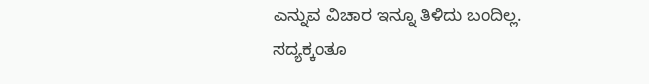ಎನ್ನುವ ವಿಚಾರ ಇನ್ನೂ ತಿಳಿದು ಬಂದಿಲ್ಲ. ಸದ್ಯಕ್ಕಂತೂ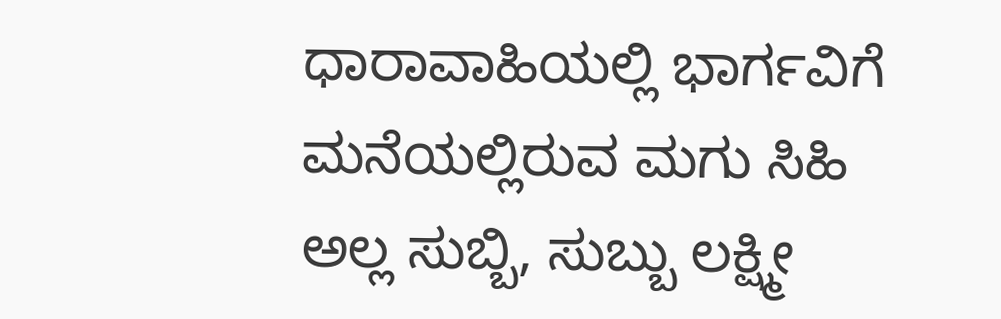ಧಾರಾವಾಹಿಯಲ್ಲಿ ಭಾರ್ಗವಿಗೆ ಮನೆಯಲ್ಲಿರುವ ಮಗು ಸಿಹಿ ಅಲ್ಲ ಸುಬ್ಬಿ, ಸುಬ್ಬು ಲಕ್ಷ್ಮೀ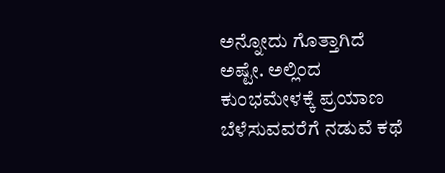ಅನ್ನೋದು ಗೊತ್ತಾಗಿದೆ ಅಷ್ಟೇ. ಅಲ್ಲಿಂದ ಕುಂಭಮೇಳಕ್ಕೆ ಪ್ರಯಾಣ ಬೆಳೆಸುವವರೆಗೆ ನಡುವೆ ಕಥೆ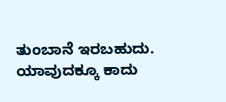ತುಂಬಾನೆ ಇರಬಹುದು. ಯಾವುದಕ್ಕೂ ಕಾದು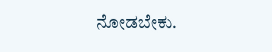ನೋಡಬೇಕು.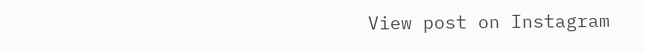View post on Instagram